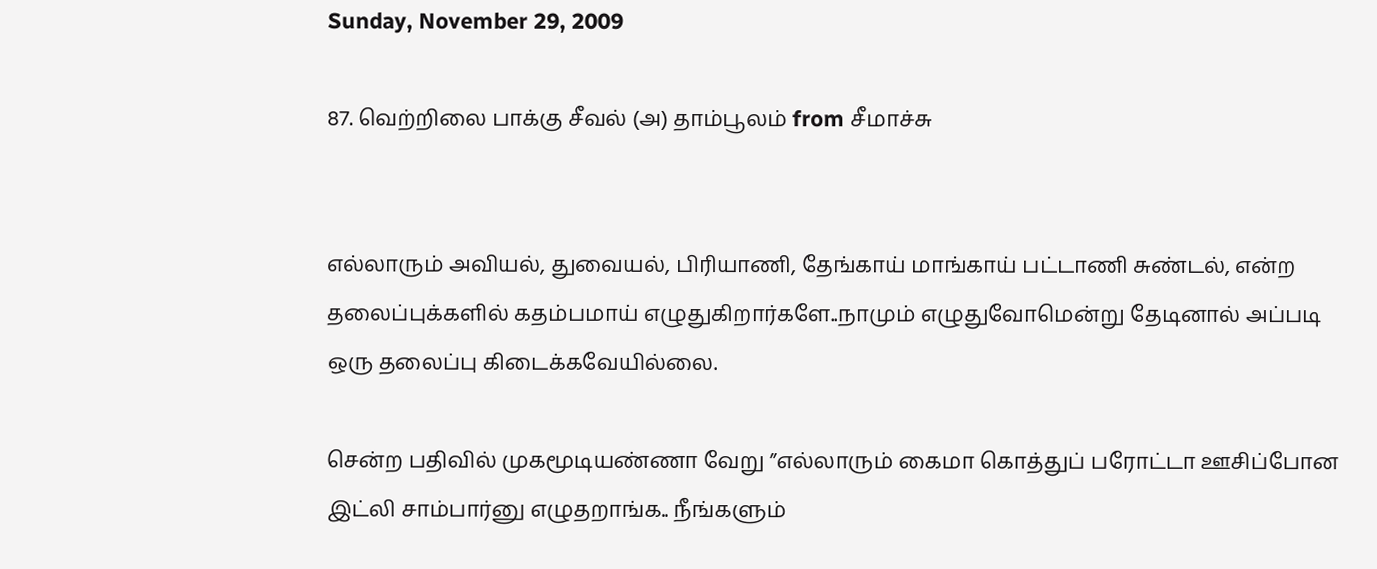Sunday, November 29, 2009

87. வெற்றிலை பாக்கு சீவல் (அ) தாம்பூலம் from சீமாச்சு


எல்லாரும் அவியல், துவையல், பிரியாணி, தேங்காய் மாங்காய் பட்டாணி சுண்டல், என்ற தலைப்புக்களில் கதம்பமாய் எழுதுகிறார்களே..நாமும் எழுதுவோமென்று தேடினால் அப்படி ஒரு தலைப்பு கிடைக்கவேயில்லை.

சென்ற பதிவில் முகமூடியண்ணா வேறு ”எல்லாரும் கைமா கொத்துப் பரோட்டா ஊசிப்போன இட்லி சாம்பார்னு எழுதறாங்க.. நீங்களும்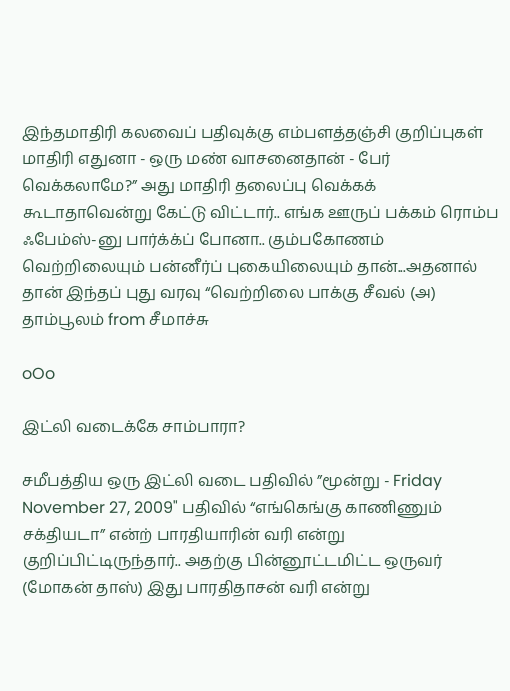இந்தமாதிரி கலவைப் பதிவுக்கு எம்பளத்தஞ்சி குறிப்புகள் மாதிரி எதுனா - ஒரு மண் வாசனைதான் - பேர் வெக்கலாமே?” அது மாதிரி தலைப்பு வெக்கக் கூடாதாவென்று கேட்டு விட்டார்.. எங்க ஊருப் பக்கம் ரொம்ப ஃபேம்ஸ்-னு பார்க்க்ப் போனா.. கும்பகோணம் வெற்றிலையும் பன்னீர்ப் புகையிலையும் தான்...அதனால் தான் இந்தப் புது வரவு “வெற்றிலை பாக்கு சீவல் (அ) தாம்பூலம் from சீமாச்சு

oOo

இட்லி வடைக்கே சாம்பாரா?

சமீபத்திய ஒரு இட்லி வடை பதிவில் ”மூன்று - Friday November 27, 2009" பதிவில் “எங்கெங்கு காணிணும் சக்தியடா” என்ற் பாரதியாரின் வரி என்று குறிப்பிட்டிருந்தார்.. அதற்கு பின்னூட்டமிட்ட ஒருவர் (மோகன் தாஸ்) இது பாரதிதாசன் வரி என்று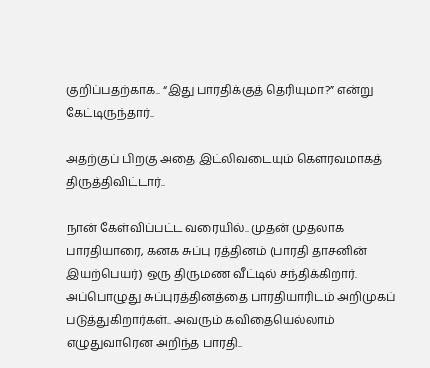குறிப்பதற்காக.. “இது பாரதிக்குத் தெரியுமா?” என்று கேட்டிருந்தார்..

அதற்குப் பிறகு அதை இட்லிவடையும் கௌரவமாகத் திருத்திவிட்டார்..

நான் கேள்விப்பட்ட வரையில்.. முதன் முதலாக பாரதியாரை, கனக சுப்பு ரத்தினம் (பாரதி தாசனின் இயற்பெயர்) ஒரு திருமண வீட்டில் சந்திக்கிறார். அப்பொழுது சுப்புரத்தினத்தை பாரதியாரிடம் அறிமுகப் படுத்துகிறார்கள்.. அவரும் கவிதையெல்லாம் எழுதுவாரென அறிந்த பாரதி..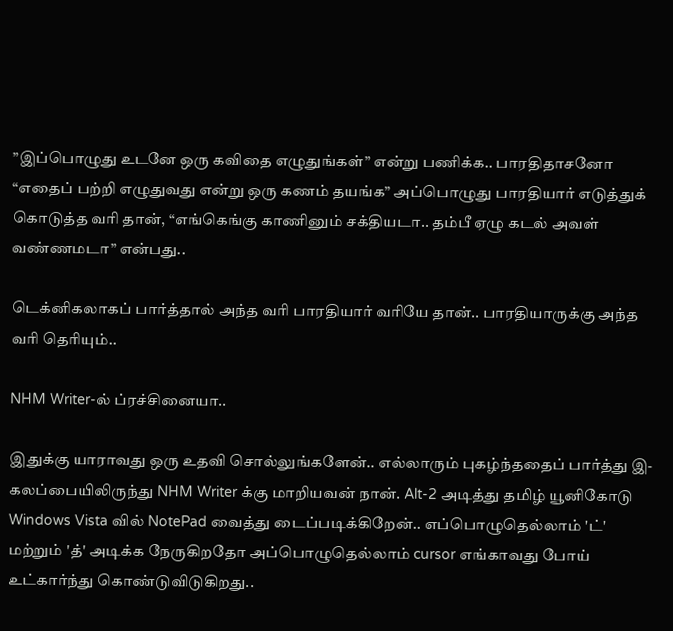”இப்பொழுது உடனே ஒரு கவிதை எழுதுங்கள்” என்று பணிக்க.. பாரதிதாசனோ “எதைப் பற்றி எழுதுவது என்று ஒரு கணம் தயங்க” அப்பொழுது பாரதியார் எடுத்துக் கொடுத்த வரி தான், “எங்கெங்கு காணினும் சக்தியடா.. தம்பீ ஏழு கடல் அவள் வண்ணமடா” என்பது..

டெக்னிகலாகப் பார்த்தால் அந்த வரி பாரதியார் வரியே தான்.. பாரதியாருக்கு அந்த வரி தெரியும்..

NHM Writer-ல் ப்ரச்சினையா..

இதுக்கு யாராவது ஒரு உதவி சொல்லுங்களேன்.. எல்லாரும் புகழ்ந்ததைப் பார்த்து இ-கலப்பையிலிருந்து NHM Writer க்கு மாறியவன் நான். Alt-2 அடித்து தமிழ் யூனிகோடு Windows Vista வில் NotePad வைத்து டைப்படிக்கிறேன்.. எப்பொழுதெல்லாம் 'ட்' மற்றும் 'த்' அடிக்க நேருகிறதோ அப்பொழுதெல்லாம் cursor எங்காவது போய் உட்கார்ந்து கொண்டுவிடுகிறது..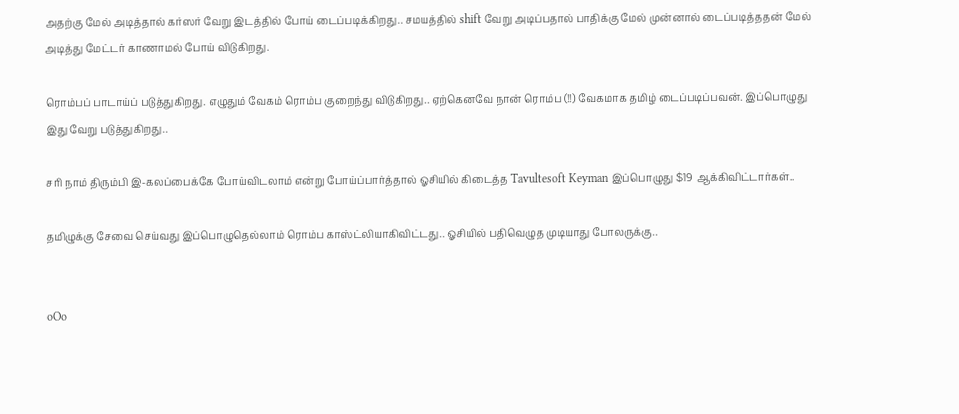அதற்கு மேல் அடித்தால் கர்ஸர் வேறு இடத்தில் போய் டைப்படிக்கிறது.. சமயத்தில் shift வேறு அடிப்பதால் பாதிக்கு மேல் முன்னால் டைப்படித்ததன் மேல் அடித்து மேட்டர் காணாமல் போய் விடுகிறது.

ரொம்பப் பாடாய்ப் படுத்துகிறது. எழுதும் வேகம் ரொம்ப குறைந்து விடுகிறது.. ஏற்கெனவே நான் ரொம்ப (!!) வேகமாக தமிழ் டைப்படிப்பவன். இப்பொழுது இது வேறு படுத்துகிறது..

சரி நாம் திரும்பி இ-கலப்பைக்கே போய்விடலாம் என்று போய்ப்பார்த்தால் ஓசியில் கிடைத்த Tavultesoft Keyman இப்பொழுது $19 ஆக்கிவிட்டார்கள்..

தமிழுக்கு சேவை செய்வது இப்பொழுதெல்லாம் ரொம்ப காஸ்ட்லியாகிவிட்டது.. ஓசியில் பதிவெழுத முடியாது போலருக்கு..


oOo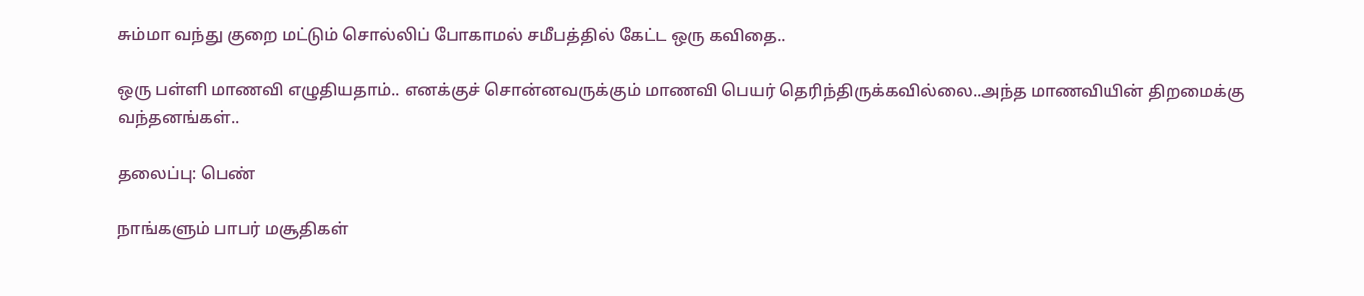சும்மா வந்து குறை மட்டும் சொல்லிப் போகாமல் சமீபத்தில் கேட்ட ஒரு கவிதை..

ஒரு பள்ளி மாணவி எழுதியதாம்.. எனக்குச் சொன்னவருக்கும் மாணவி பெயர் தெரிந்திருக்கவில்லை..அந்த மாணவியின் திறமைக்கு வந்தனங்கள்..

தலைப்பு: பெண்

நாங்களும் பாபர் மசூதிகள்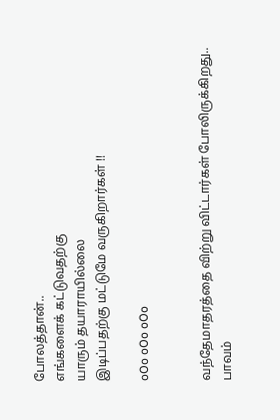போலத்தான்..
எங்களைக் கட்டுவதற்கு
யாரும் தயாராயில்லை
இடிப்பதற்கு மட்டுமே வருகிறார்கள் !!

oOo oOo oOo


வந்தேமாதரத்தை விற்று விட்டார்கள் போலிருக்கிறது.. பாவம்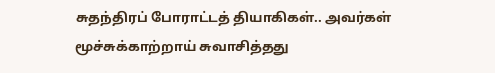சுதந்திரப் போராட்டத் தியாகிகள்.. அவர்கள் மூச்சுக்காற்றாய் சுவாசித்தது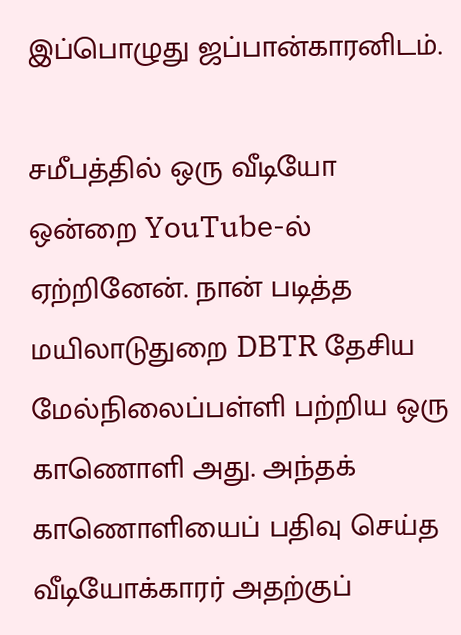இப்பொழுது ஜப்பான்காரனிடம்.

சமீபத்தில் ஒரு வீடியோ ஒன்றை YouTube-ல் ஏற்றினேன். நான் படித்த மயிலாடுதுறை DBTR தேசிய மேல்நிலைப்பள்ளி பற்றிய ஒரு காணொளி அது. அந்தக் காணொளியைப் பதிவு செய்த வீடியோக்காரர் அதற்குப்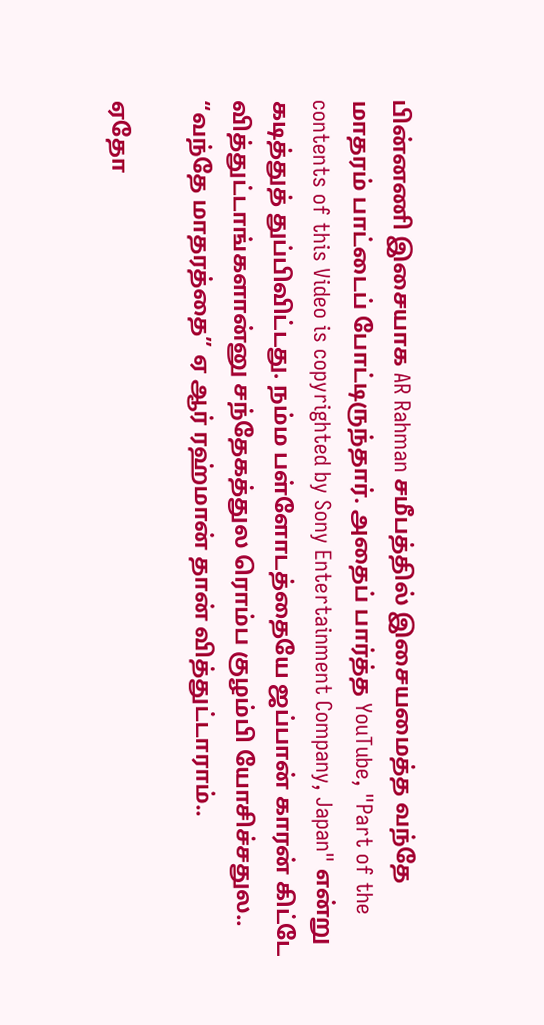பின்னணி இசையாக AR Rahman சமீபத்தில் இசையமைத்த வந்தே மாதரம் பாட்டைப் போட்டிருந்தார். அதைப் பார்த்த YouTube, "Part of the contents of this Video is copyrighted by Sony Entertainment Company, Japan" என்று கடித்துத் துப்பிவிட்டது. நம்ம பள்ளோடத்தையே ஜப்பான் காரன் கிட்டே வித்துட்டாங்களான்னு சந்தேகத்துல ரொம்ப குழம்பி யோசிச்சதுல.. “வந்தே மாதரத்தை” ஏ ஆர் ரஹ்மான் தான் வித்துட்டாராம்..

ஏதோ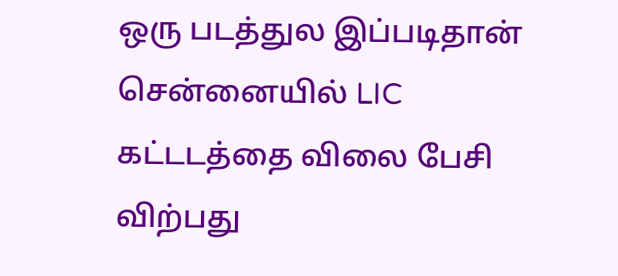ஒரு படத்துல இப்படிதான் சென்னையில் LIC கட்டடத்தை விலை பேசி விற்பது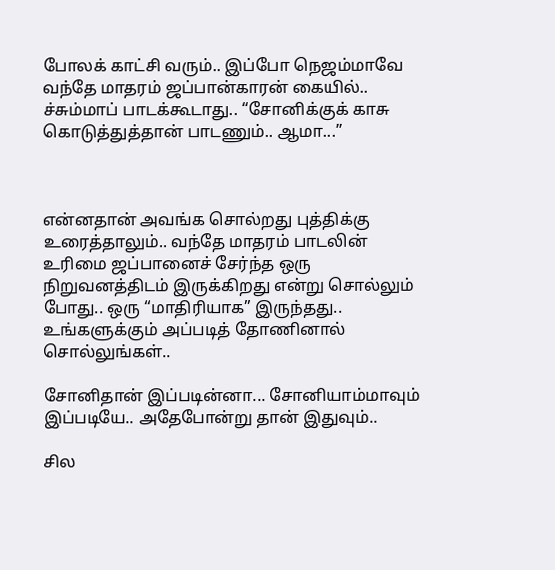போலக் காட்சி வரும்.. இப்போ நெஜம்மாவே வந்தே மாதரம் ஜப்பான்காரன் கையில்.. ச்சும்மாப் பாடக்கூடாது.. “சோனிக்குக் காசு கொடுத்துத்தான் பாடணும்.. ஆமா...”



என்னதான் அவங்க சொல்றது புத்திக்கு உரைத்தாலும்.. வந்தே மாதரம் பாடலின் உரிமை ஜப்பானைச் சேர்ந்த ஒரு நிறுவனத்திடம் இருக்கிறது என்று சொல்லும் போது.. ஒரு “மாதிரியாக” இருந்தது.. உங்களுக்கும் அப்படித் தோணினால் சொல்லுங்கள்..

சோனிதான் இப்படின்னா... சோனியாம்மாவும் இப்படியே.. அதேபோன்று தான் இதுவும்..

சில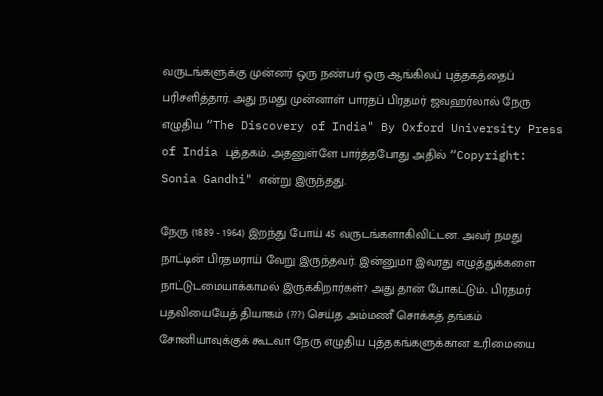வருடங்களுக்கு முன்னர் ஒரு நண்பர் ஒரு ஆங்கிலப் புத்தகத்தைப் பரிசளித்தார். அது நமது முன்னாள் பாரதப் பிரதமர் ஜவஹர்லால் நேரு எழுதிய “The Discovery of India" By Oxford University Press of India புத்தகம். அதனுள்ளே பார்த்தபோது அதில் “Copyright: Sonia Gandhi" என்று இருந்தது.

நேரு (1889 - 1964) இறந்து போய் 45 வருடங்களாகிவிட்டன. அவர் நமது நாட்டின் பிரதமராய் வேறு இருந்தவர். இன்னுமா இவரது எழுத்துக்களை நாட்டுடமையாக்காமல் இருக்கிறார்கள்? அது தான் போகட்டும்.. பிரதமர் பதவியையேத் தியாகம் (???) செய்த அம்மணீ சொக்கத் தங்கம் சோனியாவுக்குக் கூடவா நேரு எழுதிய புத்தகங்களுக்கான உரிமையை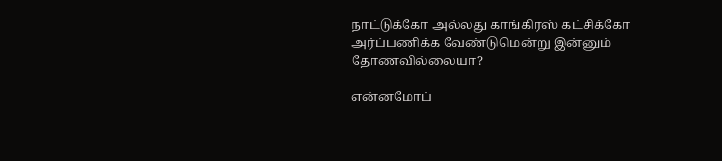நாட்டுக்கோ அல்லது காங்கிரஸ் கட்சிக்கோ அர்ப்பணிக்க வேண்டுமென்று இன்னும் தோணவில்லையா?

என்னமோப்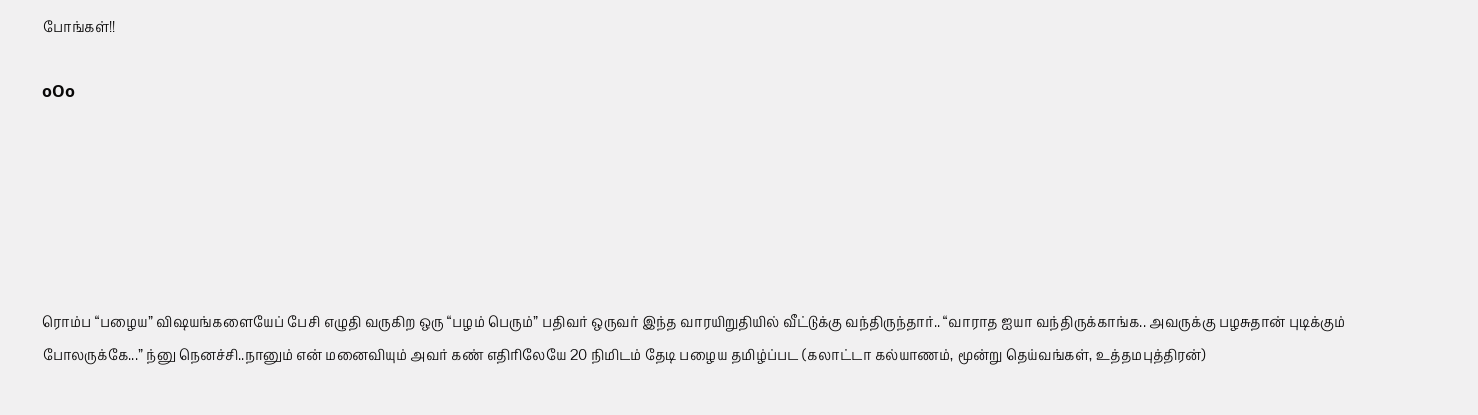போங்கள்!!

oOo






ரொம்ப “பழைய” விஷயங்களையேப் பேசி எழுதி வருகிற ஒரு “பழம் பெரும்” பதிவர் ஒருவர் இந்த வாரயிறுதியில் வீட்டுக்கு வந்திருந்தார்.. “வாராத ஐயா வந்திருக்காங்க.. அவருக்கு பழசுதான் புடிக்கும் போலருக்கே...” ந்னு நெனச்சி..நானும் என் மனைவியும் அவர் கண் எதிரிலேயே 20 நிமிடம் தேடி பழைய தமிழ்ப்பட (கலாட்டா கல்யாணம், மூன்று தெய்வங்கள், உத்தமபுத்திரன்)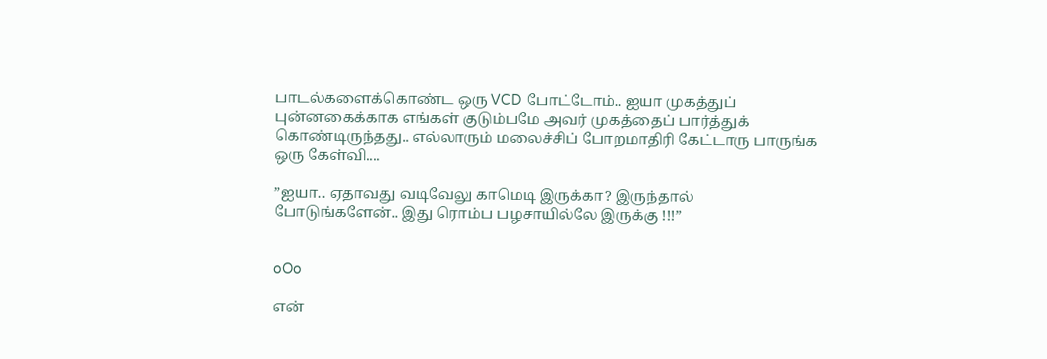பாடல்களைக்கொண்ட ஒரு VCD போட்டோம்.. ஐயா முகத்துப் புன்னகைக்காக எங்கள் குடும்பமே அவர் முகத்தைப் பார்த்துக் கொண்டிருந்தது.. எல்லாரும் மலைச்சிப் போறமாதிரி கேட்டாரு பாருங்க ஒரு கேள்வி....

”ஐயா.. ஏதாவது வடிவேலு காமெடி இருக்கா? இருந்தால் போடுங்களேன்.. இது ரொம்ப பழசாயில்லே இருக்கு !!!”


oOo

என்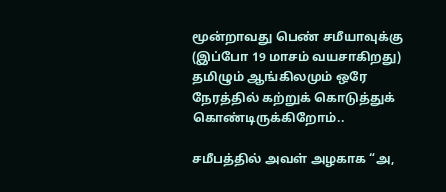மூன்றாவது பெண் சமீயாவுக்கு (இப்போ 19 மாசம் வயசாகிறது) தமிழும் ஆங்கிலமும் ஒரே நேரத்தில் கற்றுக் கொடுத்துக் கொண்டிருக்கிறோம்..

சமீபத்தில் அவள் அழகாக “அ,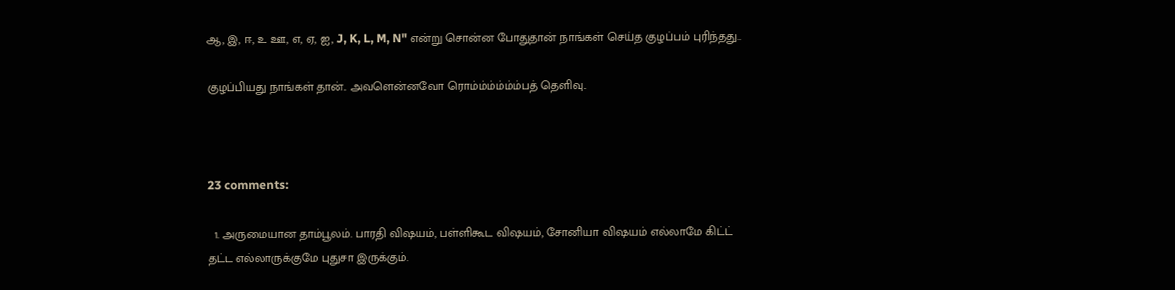ஆ, இ, ஈ, உ ஊ, எ, ஏ, ஐ, J, K, L, M, N" என்று சொன்ன போதுதான் நாங்கள் செய்த குழப்பம் புரிந்தது..

குழப்பியது நாங்கள் தான்.. அவளென்னவோ ரொம்ம்ம்ம்ம்ம்பத் தெளிவு..



23 comments:

  1. அருமையான தாம்பூலம். பாரதி விஷயம், பள்ளிகூட விஷயம், சோனியா விஷயம் எல்லாமே கிட்ட் தட்ட எல்லாருக்குமே புதுசா இருக்கும்.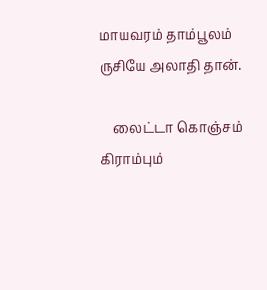மாயவரம் தாம்பூலம் ருசியே அலாதி தான்.

    லைட்டா கொஞ்சம் கிராம்பும்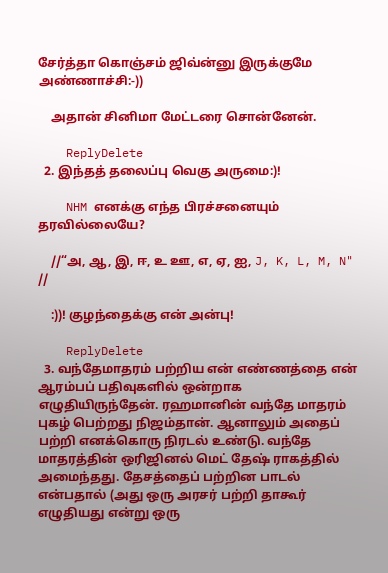சேர்த்தா கொஞ்சம் ஜிவ்ன்னு இருக்குமே அண்ணாச்சி:-))

    அதான் சினிமா மேட்டரை சொன்னேன்.

    ReplyDelete
  2. இந்தத் தலைப்பு வெகு அருமை:)!

    NHM எனக்கு எந்த பிரச்சனையும் தரவில்லையே?

    //“அ, ஆ, இ, ஈ, உ ஊ, எ, ஏ, ஐ, J, K, L, M, N" //

    :))! குழந்தைக்கு என் அன்பு!

    ReplyDelete
  3. வந்தேமாதரம் பற்றிய என் எண்ணத்தை என் ஆரம்பப் பதிவுகளில் ஒன்றாக எழுதியிருந்தேன். ரஹமானின் வந்தே மாதரம் புகழ் பெற்றது நிஜம்தான். ஆனாலும் அதைப் பற்றி எனக்கொரு நிரடல் உண்டு. வந்தே மாதரத்தின் ஒரிஜினல் மெட் தேஷ் ராகத்தில் அமைந்தது. தேசத்தைப் பற்றின பாடல் என்பதால் (அது ஒரு அரசர் பற்றி தாகூர் எழுதியது என்று ஒரு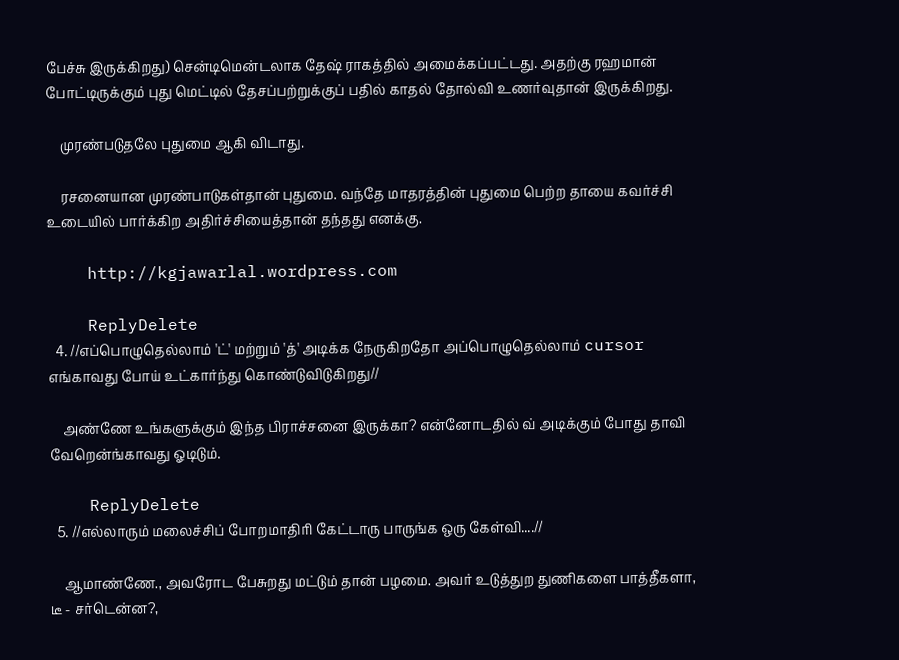பேச்சு இருக்கிறது) சென்டிமென்டலாக தேஷ் ராகத்தில் அமைக்கப்பட்டது. அதற்கு ரஹமான் போட்டிருக்கும் புது மெட்டில் தேசப்பற்றுக்குப் பதில் காதல் தோல்வி உணர்வுதான் இருக்கிறது.

    முரண்படுதலே புதுமை ஆகி விடாது.

    ரசனையான முரண்பாடுகள்தான் புதுமை. வந்தே மாதரத்தின் புதுமை பெற்ற தாயை கவர்ச்சி உடையில் பார்க்கிற அதிர்ச்சியைத்தான் தந்தது எனக்கு.

    http://kgjawarlal.wordpress.com

    ReplyDelete
  4. //எப்பொழுதெல்லாம் 'ட்' மற்றும் 'த்' அடிக்க நேருகிறதோ அப்பொழுதெல்லாம் cursor எங்காவது போய் உட்கார்ந்து கொண்டுவிடுகிறது//

    அண்ணே உங்களுக்கும் இந்த பிராச்சனை இருக்கா? என்னோடதில் வ் அடிக்கும் போது தாவி வேறென்ங்காவது ஓடிடும்.

    ReplyDelete
  5. //எல்லாரும் மலைச்சிப் போறமாதிரி கேட்டாரு பாருங்க ஒரு கேள்வி....//

    ஆமாண்ணே., அவரோட பேசுறது மட்டும் தான் பழமை. அவர் உடுத்துற துணிகளை பாத்தீகளா, டீ - சர்டென்ன?,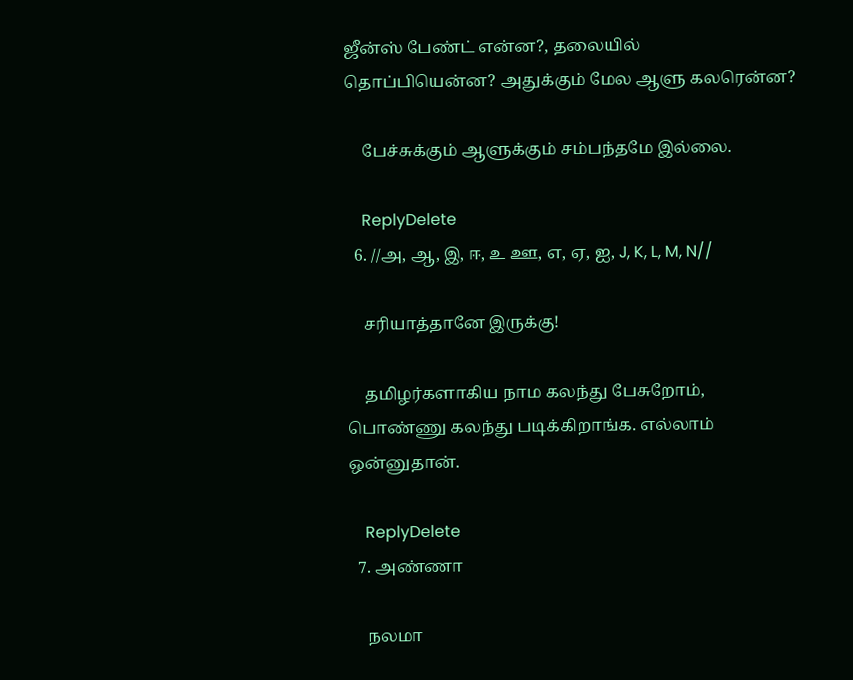ஜீன்ஸ் பேண்ட் என்ன?, தலையில் தொப்பியென்ன? அதுக்கும் மேல ஆளு கலரென்ன?

    பேச்சுக்கும் ஆளுக்கும் சம்பந்தமே இல்லை.

    ReplyDelete
  6. //அ, ஆ, இ, ஈ, உ ஊ, எ, ஏ, ஐ, J, K, L, M, N//

    சரியாத்தானே இருக்கு!

    தமிழர்களாகிய நாம கலந்து பேசுறோம், பொண்ணு கலந்து படிக்கிறாங்க. எல்லாம் ஒன்னுதான்.

    ReplyDelete
  7. அண்ணா

    நலமா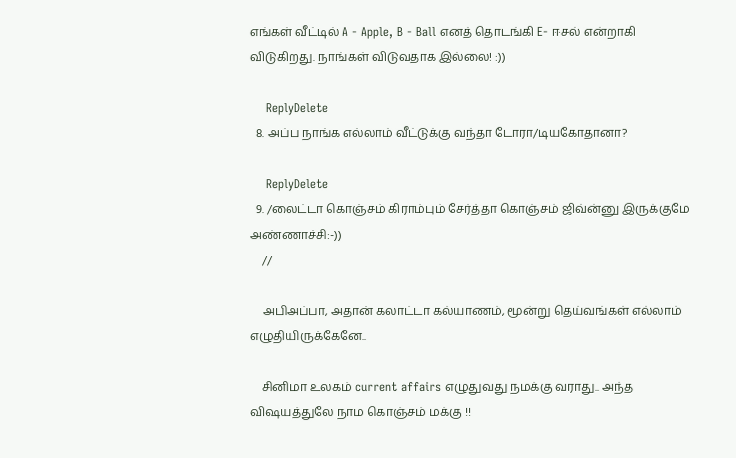எங்கள் வீட்டில் A - Apple, B - Ball எனத் தொடங்கி E- ஈசல் என்றாகி விடுகிறது. நாங்கள் விடுவதாக இல்லை! :))

    ReplyDelete
  8. அப்ப நாங்க எல்லாம் வீட்டுக்கு வந்தா டோரா/டியகோதானா?

    ReplyDelete
  9. /லைட்டா கொஞ்சம் கிராம்பும் சேர்த்தா கொஞ்சம் ஜிவ்ன்னு இருக்குமே அண்ணாச்சி:-))
    //

    அபிஅப்பா, அதான் கலாட்டா கல்யாணம், மூன்று தெய்வங்கள் எல்லாம் எழுதியிருக்கேனே..

    சினிமா உலகம் current affairs எழுதுவது நமக்கு வராது.. அந்த விஷயத்துலே நாம கொஞ்சம் மக்கு !!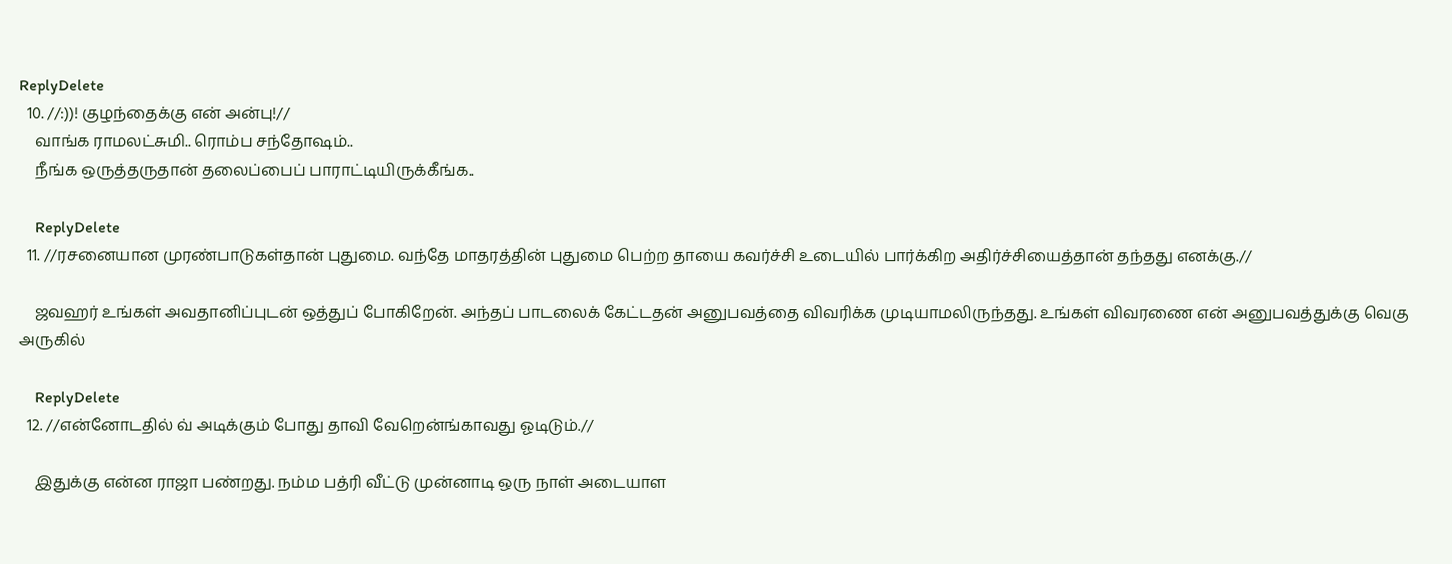ReplyDelete
  10. //:))! குழந்தைக்கு என் அன்பு!//
    வாங்க ராமலட்சுமி.. ரொம்ப சந்தோஷம்..
    நீங்க ஒருத்தருதான் தலைப்பைப் பாராட்டியிருக்கீங்க..

    ReplyDelete
  11. //ரசனையான முரண்பாடுகள்தான் புதுமை. வந்தே மாதரத்தின் புதுமை பெற்ற தாயை கவர்ச்சி உடையில் பார்க்கிற அதிர்ச்சியைத்தான் தந்தது எனக்கு.//

    ஜவஹர் உங்கள் அவதானிப்புடன் ஒத்துப் போகிறேன். அந்தப் பாடலைக் கேட்டதன் அனுபவத்தை விவரிக்க முடியாமலிருந்தது. உங்கள் விவரணை என் அனுபவத்துக்கு வெகு அருகில்

    ReplyDelete
  12. //என்னோடதில் வ் அடிக்கும் போது தாவி வேறென்ங்காவது ஓடிடும்.//

    இதுக்கு என்ன ராஜா பண்றது. நம்ம பத்ரி வீட்டு முன்னாடி ஒரு நாள் அடையாள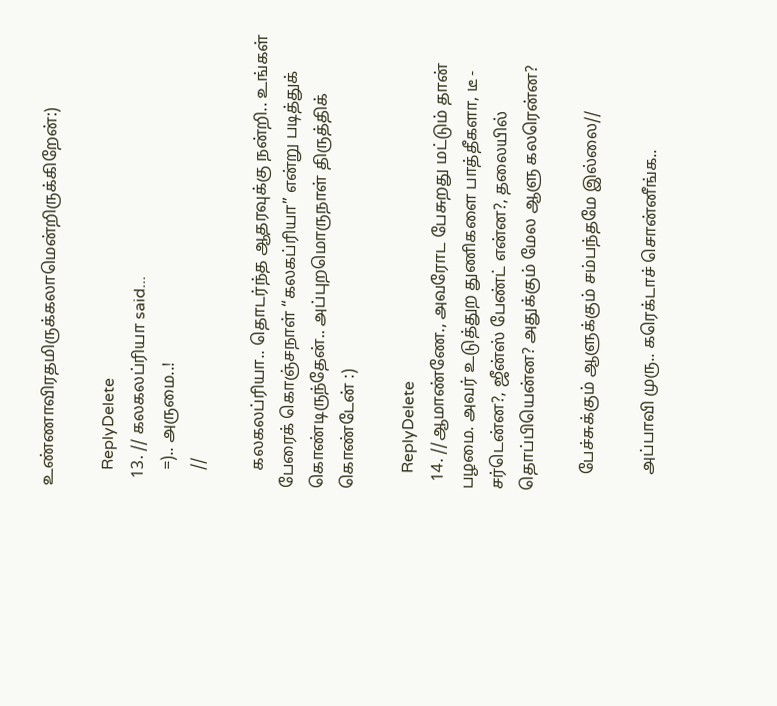உண்ணாவிரதமிருக்கலாமென்றிருக்கிறேன்:)

    ReplyDelete
  13. // கலகலப்ரியா said...
    =).. அருமை..!
    //

    கலகலப்ரியா.. தொடர்ந்த ஆதரவுக்கு நன்றி.. உங்கள் பேரைக் கொஞ்சநாள் “கலகப்ரியா” என்று படித்துக் கொண்டிருந்தேன்.. அப்புறமொருநாள் திருத்திக் கொண்டேன் :)

    ReplyDelete
  14. //ஆமாண்ணே., அவரோட பேசுறது மட்டும் தான் பழமை. அவர் உடுத்துற துணிகளை பாத்தீகளா, டீ - சர்டென்ன?, ஜீன்ஸ் பேண்ட் என்ன?, தலையில் தொப்பியென்ன? அதுக்கும் மேல ஆளு கலரென்ன?

    பேச்சுக்கும் ஆளுக்கும் சம்பந்தமே இல்லை//

    அப்பாவி முரு.. கரெக்டாச் சொன்னீங்க..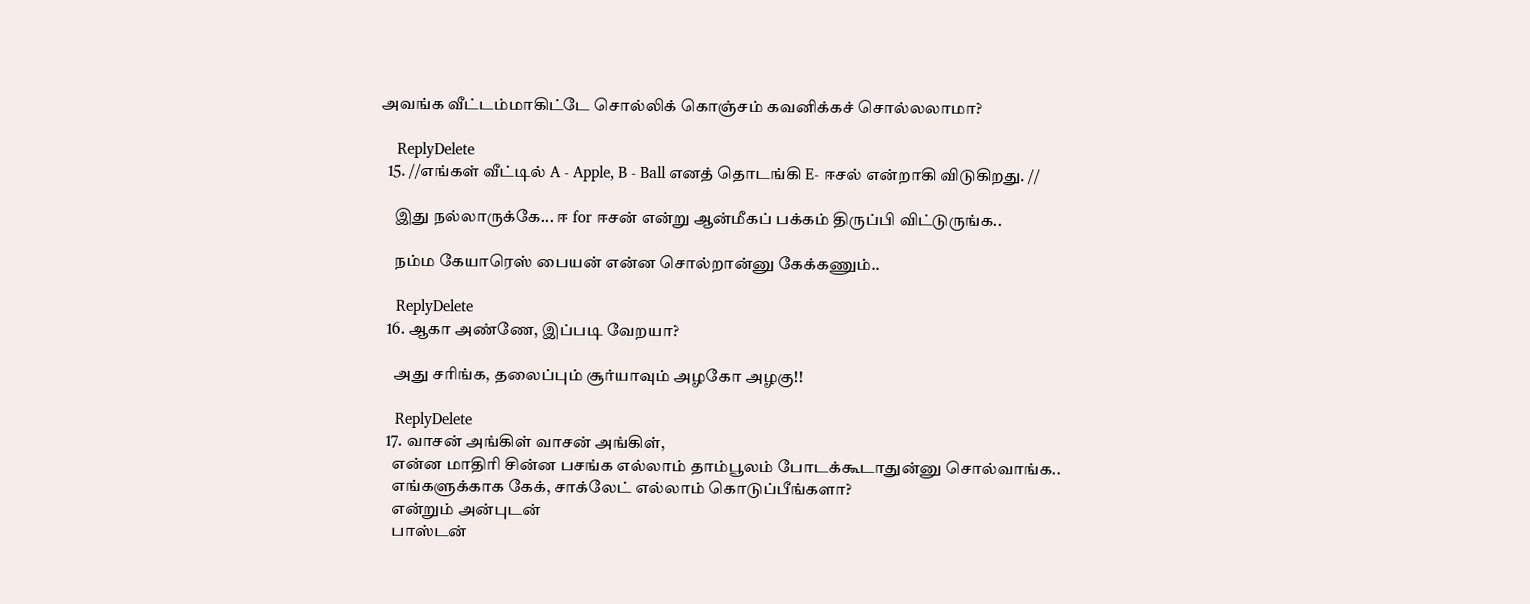அவங்க வீட்டம்மாகிட்டே சொல்லிக் கொஞ்சம் கவனிக்கச் சொல்லலாமா?

    ReplyDelete
  15. //எங்கள் வீட்டில் A - Apple, B - Ball எனத் தொடங்கி E- ஈசல் என்றாகி விடுகிறது. //

    இது நல்லாருக்கே... ஈ for ஈசன் என்று ஆன்மீகப் பக்கம் திருப்பி விட்டுருங்க..

    நம்ம கேயாரெஸ் பையன் என்ன சொல்றான்னு கேக்கணும்..

    ReplyDelete
  16. ஆகா அண்ணே, இப்படி வேறயா?

    அது சரிங்க, தலைப்பும் சூர்யாவும் அழகோ அழகு!!

    ReplyDelete
  17. வாசன் அங்கிள் வாசன் அங்கிள்,
    என்ன மாதிரி சின்ன பசங்க எல்லாம் தாம்பூலம் போடக்கூடாதுன்னு சொல்வாங்க..
    எங்களுக்காக கேக், சாக்லேட் எல்லாம் கொடுப்பீங்களா?
    என்றும் அன்புடன்
    பாஸ்டன்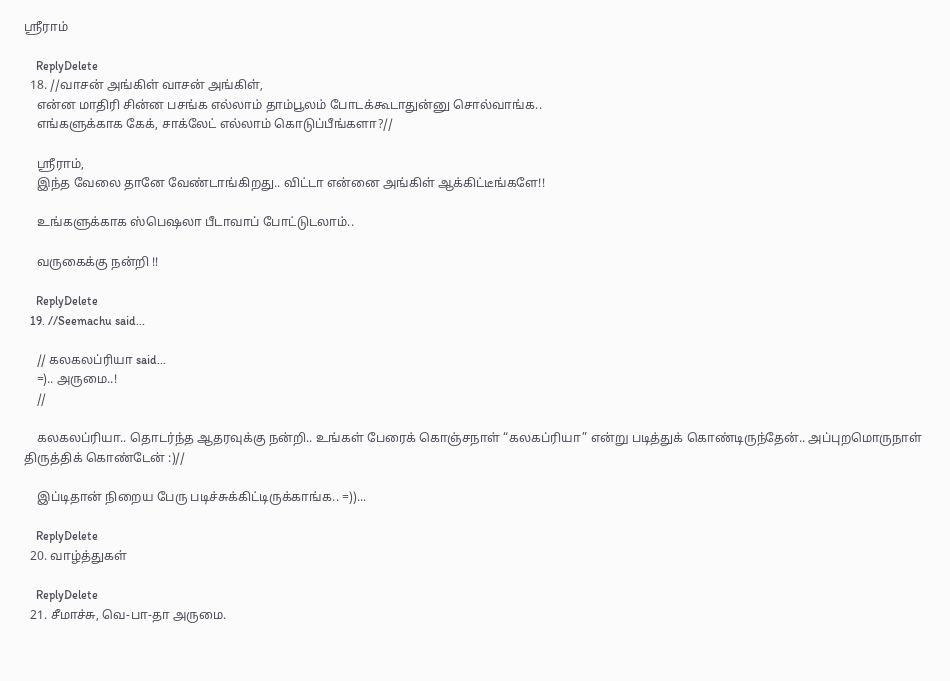ஸ்ரீராம்

    ReplyDelete
  18. //வாசன் அங்கிள் வாசன் அங்கிள்,
    என்ன மாதிரி சின்ன பசங்க எல்லாம் தாம்பூலம் போடக்கூடாதுன்னு சொல்வாங்க..
    எங்களுக்காக கேக், சாக்லேட் எல்லாம் கொடுப்பீங்களா?//

    ஸ்ரீராம்,
    இந்த வேலை தானே வேண்டாங்கிறது.. விட்டா என்னை அங்கிள் ஆக்கிட்டீங்களே!!

    உங்களுக்காக ஸ்பெஷலா பீடாவாப் போட்டுடலாம்..

    வருகைக்கு நன்றி !!

    ReplyDelete
  19. //Seemachu said...

    // கலகலப்ரியா said...
    =).. அருமை..!
    //

    கலகலப்ரியா.. தொடர்ந்த ஆதரவுக்கு நன்றி.. உங்கள் பேரைக் கொஞ்சநாள் “கலகப்ரியா” என்று படித்துக் கொண்டிருந்தேன்.. அப்புறமொருநாள் திருத்திக் கொண்டேன் :)//

    இப்டிதான் நிறைய பேரு படிச்சுக்கிட்டிருக்காங்க.. =))...

    ReplyDelete
  20. வாழ்த்துகள்

    ReplyDelete
  21. சீமாச்சு, வெ-பா-தா அருமை.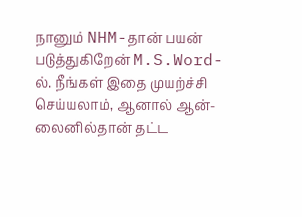நானும் NHM-தான் பயன் படுத்துகிறேன் M.S.Word-ல். நீங்கள் இதை முயற்ச்சி செய்யலாம், ஆனால் ஆன்-லைனில்தான் தட்ட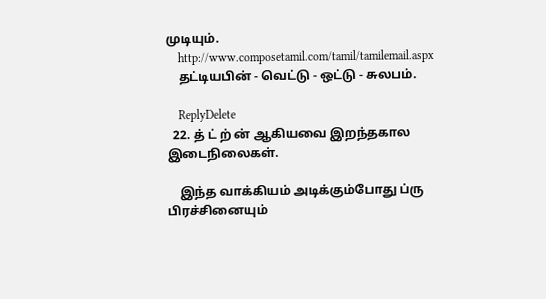முடியும்.
    http://www.composetamil.com/tamil/tamilemail.aspx
    தட்டியபின் - வெட்டு - ஒட்டு - சுலபம்.

    ReplyDelete
  22. த் ட் ற் ன் ஆகியவை இறந்தகால இடைநிலைகள்.

    இந்த வாக்கியம் அடிக்கும்போது ப்ரு பிரச்சினையும்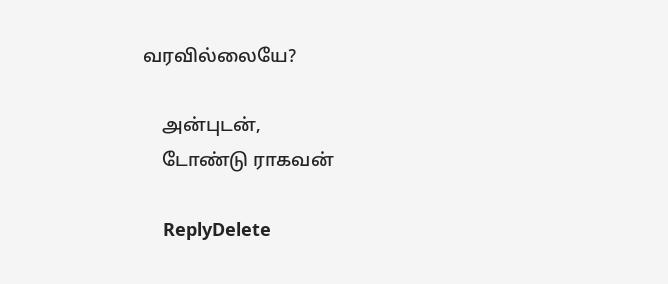வரவில்லையே?

    அன்புடன்,
    டோண்டு ராகவன்

    ReplyDelete